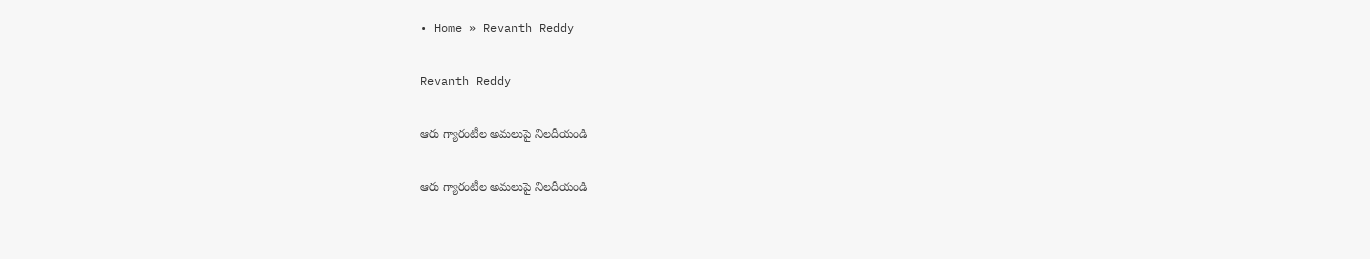• Home » Revanth Reddy

Revanth Reddy

ఆరు గ్యారంటీల అమలుపై నిలదీయండి

ఆరు గ్యారంటీల అమలుపై నిలదీయండి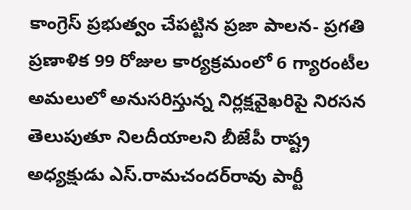కాంగ్రెస్‌ ప్రభుత్వం చేపట్టిన ప్రజా పాలన- ప్రగతి ప్రణాళిక 99 రోజుల కార్యక్రమంలో 6 గ్యారంటీల అమలులో అనుసరిస్తున్న నిర్లక్షవైఖరిపై నిరసన తెలుపుతూ నిలదీయాలని బీజేపీ రాష్ట్ర అధ్యక్షుడు ఎస్‌.రామచందర్‌రావు పార్టీ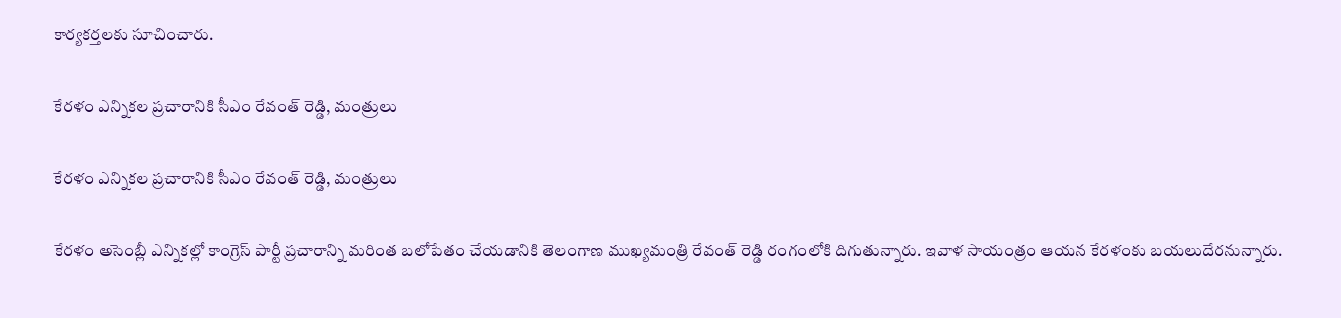కార్యకర్తలకు సూచించారు.

కేరళం ఎన్నికల ప్రచారానికి సీఎం రేవంత్ రెడ్డి, మంత్రులు

కేరళం ఎన్నికల ప్రచారానికి సీఎం రేవంత్ రెడ్డి, మంత్రులు

కేరళం అసెంబ్లీ ఎన్నికల్లో కాంగ్రెస్ పార్టీ ప్రచారాన్ని మరింత బలోపేతం చేయడానికి తెలంగాణ ముఖ్యమంత్రి రేవంత్ రెడ్డి రంగంలోకి దిగుతున్నారు. ఇవాళ సాయంత్రం ఆయన కేరళంకు బయలుదేరనున్నారు.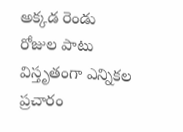అక్కడ రెండు రోజుల పాటు విస్తృతంగా ఎన్నికల ప్రచారం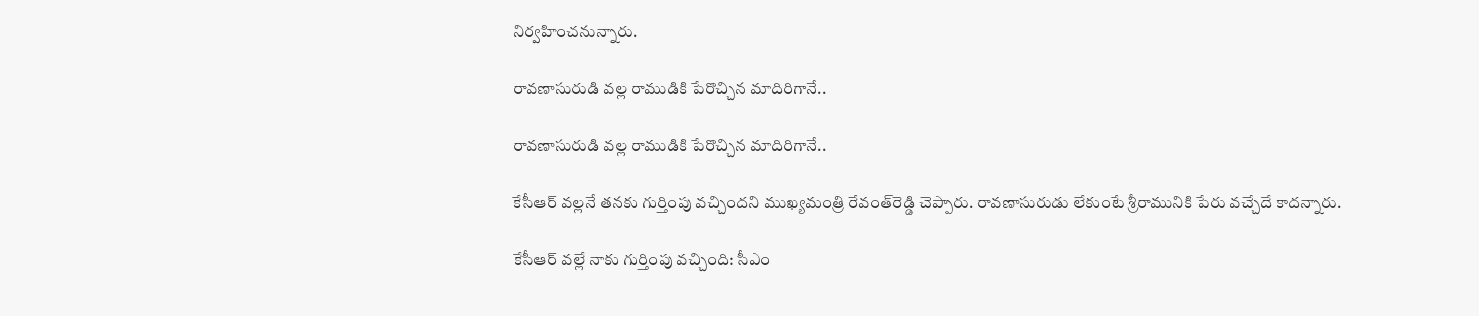నిర్వహించనున్నారు.

రావణాసురుడి వల్ల రాముడికి పేరొచ్చిన మాదిరిగానే..

రావణాసురుడి వల్ల రాముడికి పేరొచ్చిన మాదిరిగానే..

కేసీఆర్‌ వల్లనే తనకు గుర్తింపు వచ్చిందని ముఖ్యమంత్రి రేవంత్‌రెడ్డి చెప్పారు. రావణాసురుడు లేకుంటే శ్రీరామునికి పేరు వచ్చేదే కాదన్నారు.

కేసీఆర్ వల్లే నాకు గుర్తింపు వచ్చింది: సీఎం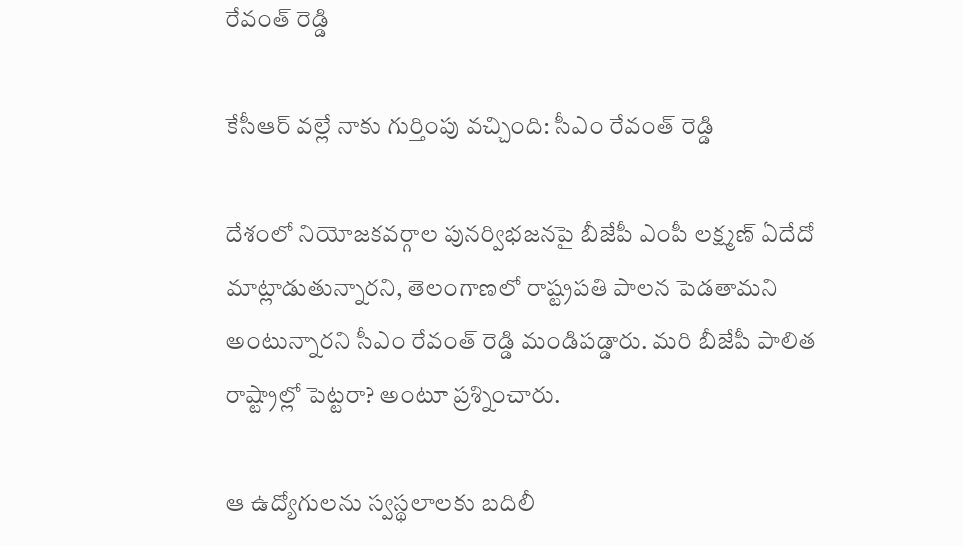రేవంత్ రెడ్డి

కేసీఆర్ వల్లే నాకు గుర్తింపు వచ్చింది: సీఎం రేవంత్ రెడ్డి

దేశంలో నియోజకవర్గాల పునర్విభజనపై బీజేపీ ఎంపీ లక్ష్మణ్ ఏదేదో మాట్లాడుతున్నారని, తెలంగాణలో రాష్ట్రపతి పాలన పెడతామని అంటున్నారని సీఎం రేవంత్ రెడ్డి మండిపడ్డారు. మరి బీజేపీ పాలిత రాష్ట్రాల్లో పెట్టరా? అంటూ ప్రశ్నించారు.

ఆ ఉద్యోగులను స్వస్థలాలకు బదిలీ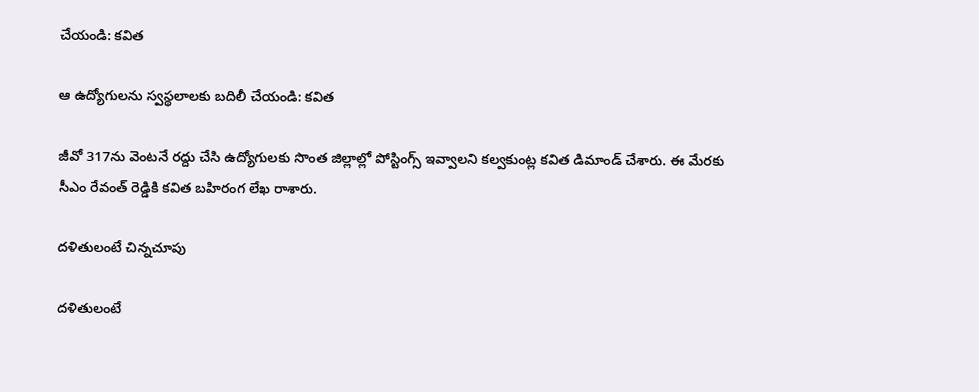చేయండి: కవిత

ఆ ఉద్యోగులను స్వస్థలాలకు బదిలీ చేయండి: కవిత

జీవో 317ను వెంటనే రద్దు చేసి ఉద్యోగులకు సొంత జిల్లాల్లో పోస్టింగ్స్ ఇవ్వాలని కల్వకుంట్ల కవిత డిమాండ్ చేశారు. ఈ మేరకు సీఎం రేవంత్ రెడ్డికి కవిత బహిరంగ లేఖ రాశారు.

దళితులంటే చిన్నచూపు

దళితులంటే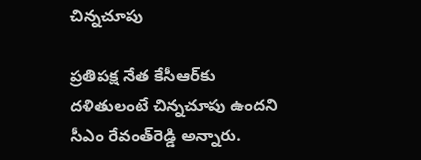చిన్నచూపు

ప్రతిపక్ష నేత కేసీఆర్‌కు దళితులంటే చిన్నచూపు ఉందని సీఎం రేవంత్‌రెడ్డి అన్నారు.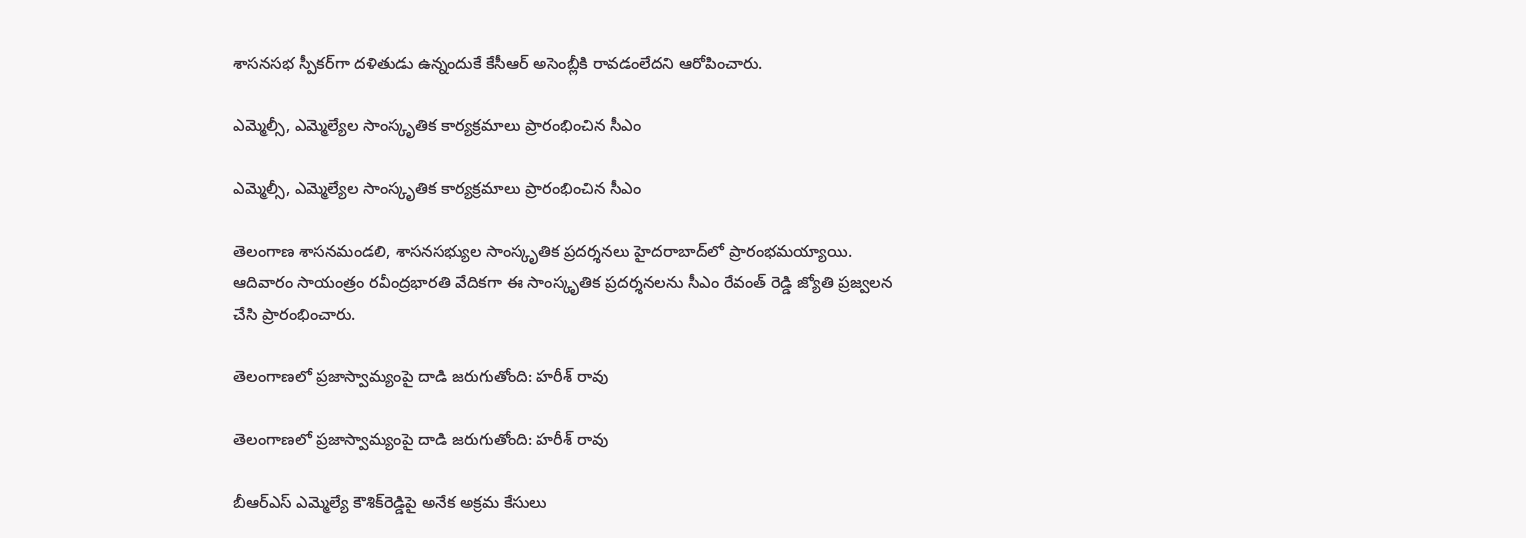శాసనసభ స్పీకర్‌గా దళితుడు ఉన్నందుకే కేసీఆర్‌ అసెంబ్లీకి రావడంలేదని ఆరోపించారు.

ఎమ్మెల్సీ, ఎమ్మెల్యేల సాంస్కృతిక కార్యక్రమాలు ప్రారంభించిన సీఎం

ఎమ్మెల్సీ, ఎమ్మెల్యేల సాంస్కృతిక కార్యక్రమాలు ప్రారంభించిన సీఎం

తెలంగాణ శాసనమండలి, శాసనసభ్యుల సాంస్కృతిక ప్రదర్శనలు హైదరాబాద్‌లో ప్రారంభమయ్యాయి. ఆదివారం సాయంత్రం రవీంద్రభారతి వేదికగా ఈ సాంస్కృతిక ప్రదర్శనలను సీఎం రేవంత్ రెడ్డి జ్యోతి ప్రజ్వలన చేసి ప్రారంభించారు.

తెలంగాణలో ప్రజాస్వామ్యంపై దాడి జరుగుతోంది: హరీశ్ రావు

తెలంగాణలో ప్రజాస్వామ్యంపై దాడి జరుగుతోంది: హరీశ్ రావు

బీఆర్ఎస్ ఎమ్మెల్యే కౌశిక్‌రెడ్డిపై అనేక అక్రమ కేసులు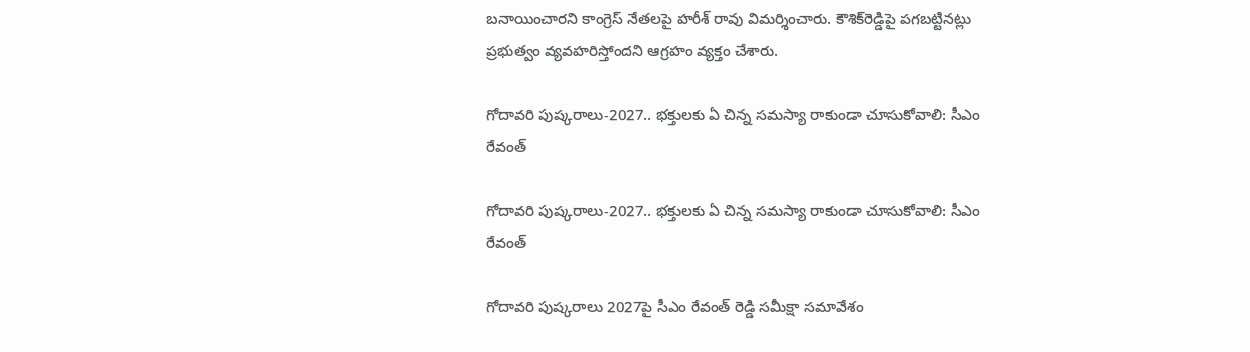బనాయించారని కాంగ్రెస్ నేతలపై హరీశ్ రావు విమర్శించారు. కౌశిక్‌రెడ్డిపై పగబట్టినట్లు ప్రభుత్వం వ్యవహరిస్తోందని ఆగ్రహం వ్యక్తం చేశారు.

గోదావరి పుష్కరాలు-2027.. భక్తులకు ఏ చిన్న సమస్యా రాకుండా చూసుకోవాలి: సీఎం రేవంత్

గోదావరి పుష్కరాలు-2027.. భక్తులకు ఏ చిన్న సమస్యా రాకుండా చూసుకోవాలి: సీఎం రేవంత్

గోదావరి పుష్కరాలు 2027పై సీఎం రేవంత్ రెడ్డి సమీక్షా సమావేశం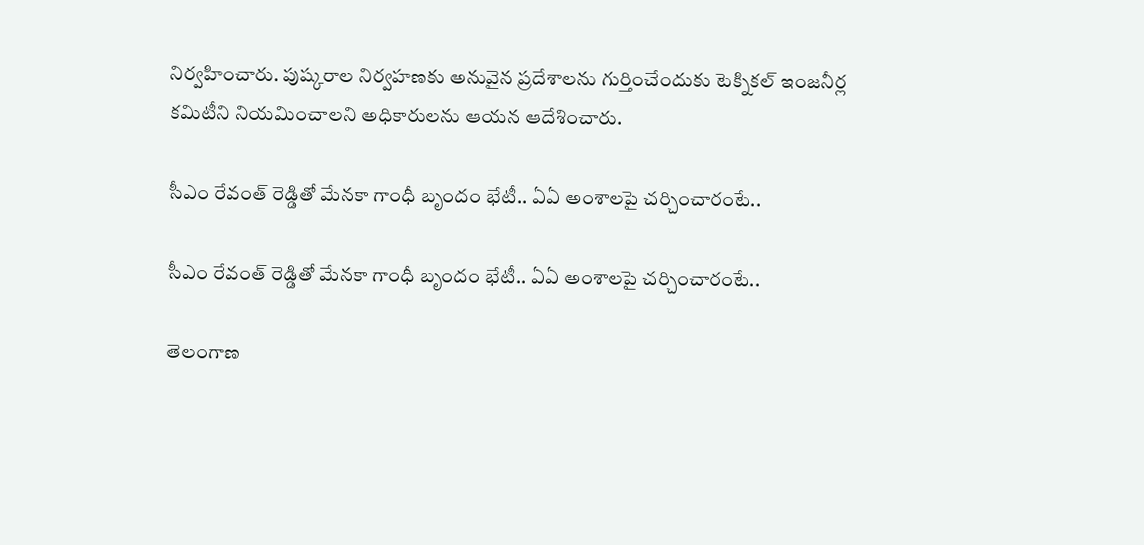నిర్వహించారు. పుష్కరాల నిర్వహణకు అనువైన ప్రదేశాలను గుర్తించేందుకు టెక్నికల్ ఇంజనీర్ల కమిటీని నియమించాలని అధికారులను ఆయన ఆదేశించారు.

సీఎం రేవంత్ రెడ్డితో మేనకా గాంధీ బృందం భేటీ.. ఏఏ అంశాలపై చర్చించారంటే..

సీఎం రేవంత్ రెడ్డితో మేనకా గాంధీ బృందం భేటీ.. ఏఏ అంశాలపై చర్చించారంటే..

తెలంగాణ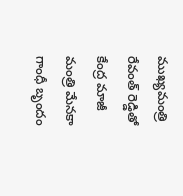ముఖ్యమంత్రి రేవంత్ రెడ్డితో కేంద్ర మాజీ మంత్రి మేనకా గాంధీ బృందం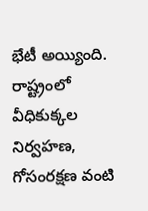భేటీ అయ్యింది. రాష్ట్రంలో వీధికుక్కల నిర్వహణ, గోసంరక్షణ వంటి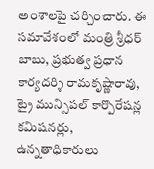అంశాలపై చర్చించారు. ఈ సమావేశంలో మంత్రి శ్రీధర్ బాబు, ప్రభుత్వ ప్రధాన కార్యదర్శి రామకృష్ణారావు, ట్రై మున్సిపల్ కార్పొరేషన్ల కమిషనర్లు, ఉన్నతాధికారులు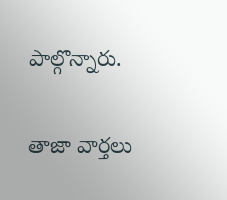పాల్గొన్నారు.

తాజా వార్తలు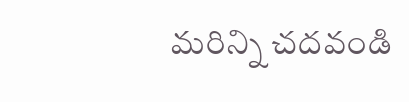మరిన్ని చదవండి